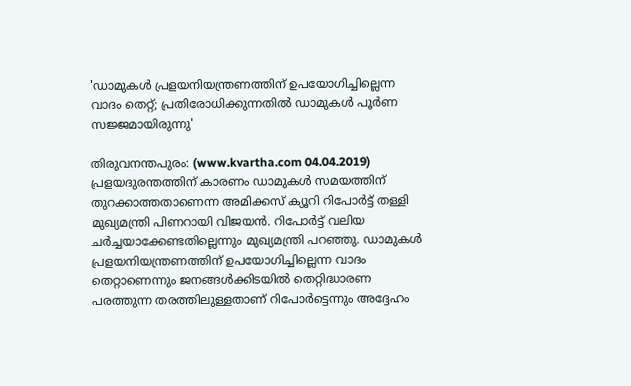'ഡാമുകള്‍ പ്രളയനിയന്ത്രണത്തിന് ഉപയോഗിച്ചില്ലെന്ന വാദം തെറ്റ്; പ്രതിരോധിക്കുന്നതില്‍ ഡാമുകള്‍ പൂര്‍ണ സജ്ജമായിരുന്നു'

തിരുവനന്തപുരം: (www.kvartha.com 04.04.2019) പ്രളയദുരന്തത്തിന് കാരണം ഡാമുകള്‍ സമയത്തിന് തുറക്കാത്തതാണെന്ന അമിക്കസ് ക്യൂറി റിപോര്‍ട്ട് തള്ളി മുഖ്യമന്ത്രി പിണറായി വിജയന്‍. റിപോര്‍ട്ട് വലിയ ചര്‍ച്ചയാക്കേണ്ടതില്ലെന്നും മുഖ്യമന്ത്രി പറഞ്ഞു. ഡാമുകള്‍ പ്രളയനിയന്ത്രണത്തിന് ഉപയോഗിച്ചില്ലെന്ന വാദം തെറ്റാണെന്നും ജനങ്ങള്‍ക്കിടയില്‍ തെറ്റിദ്ധാരണ പരത്തുന്ന തരത്തിലുള്ളതാണ് റിപോര്‍ട്ടെന്നും അദ്ദേഹം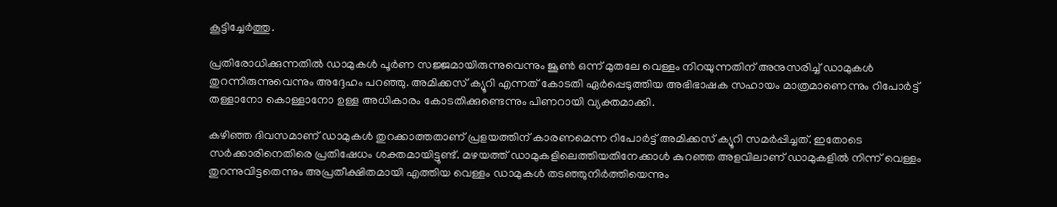കൂട്ടിച്ചേര്‍ത്തു.

പ്രതിരോധിക്കുന്നതില്‍ ഡാമുകള്‍ പൂര്‍ണ സജ്ജമായിരുന്നുവെന്നും ജൂണ്‍ ഒന്ന് മുതലേ വെള്ളം നിറയുന്നതിന് അനുസരിച്ച് ഡാമുകള്‍ തുറന്നിരുന്നുവെന്നും അദ്ദേഹം പറഞ്ഞു. അമിക്കസ് ക്യൂറി എന്നത് കോടതി ഏര്‍പ്പെടുത്തിയ അഭിഭാഷക സഹായം മാത്രമാണെന്നും റിപോര്‍ട്ട് തള്ളാനോ കൊള്ളാനോ ഉള്ള അധികാരം കോടതിക്കുണ്ടെന്നും പിണറായി വ്യക്തമാക്കി.

കഴിഞ്ഞ ദിവസമാണ് ഡാമുകള്‍ തുറക്കാത്തതാണ് പ്രളയത്തിന് കാരണമെന്ന റിപോര്‍ട്ട് അമിക്കസ് ക്യൂറി സമര്‍പ്പിച്ചത്. ഇതോടെ സര്‍ക്കാരിനെതിരെ പ്രതിഷേധം ശക്തമായിട്ടുണ്ട്. മഴയത്ത് ഡാമുകളിലെത്തിയതിനേക്കാള്‍ കുറഞ്ഞ അളവിലാണ് ഡാമുകളില്‍ നിന്ന് വെള്ളം തുറന്നുവിട്ടതെന്നും അപ്രതീക്ഷിതമായി എത്തിയ വെള്ളം ഡാമുകള്‍ തടഞ്ഞുനിര്‍ത്തിയെന്നും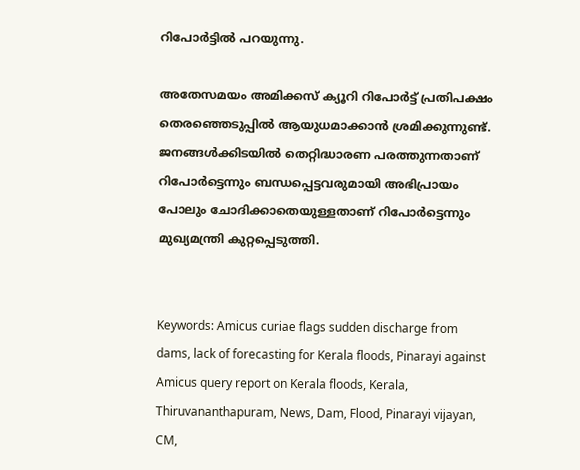റിപോര്‍ട്ടില്‍ പറയുന്നു.

അതേസമയം അമിക്കസ് ക്യൂറി റിപോര്‍ട്ട് പ്രതിപക്ഷം തെരഞ്ഞെടുപ്പില്‍ ആയുധമാക്കാന്‍ ശ്രമിക്കുന്നുണ്ട്. ജനങ്ങള്‍ക്കിടയില്‍ തെറ്റിദ്ധാരണ പരത്തുന്നതാണ് റിപോര്‍ട്ടെന്നും ബന്ധപ്പെട്ടവരുമായി അഭിപ്രായം പോലും ചോദിക്കാതെയുള്ളതാണ് റിപോര്‍ട്ടെന്നും മുഖ്യമന്ത്രി കുറ്റപ്പെടുത്തി.


Keywords: Amicus curiae flags sudden discharge from dams, lack of forecasting for Kerala floods, Pinarayi against Amicus query report on Kerala floods, Kerala, Thiruvananthapuram, News, Dam, Flood, Pinarayi vijayan, CM,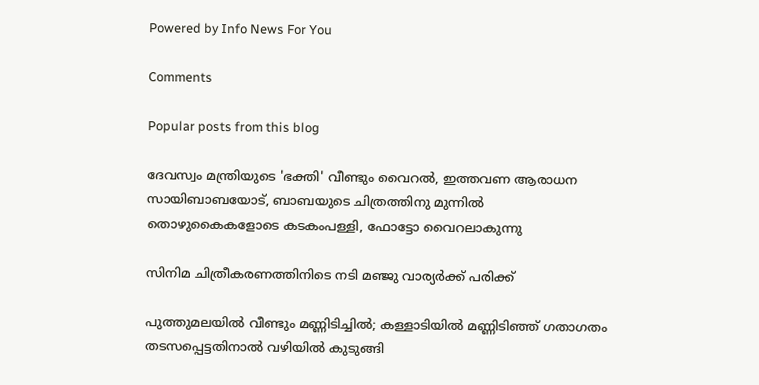Powered by Info News For You

Comments

Popular posts from this blog

ദേവസ്വം മന്ത്രിയുടെ 'ഭക്തി' വീണ്ടും വൈറല്‍, ഇത്തവണ ആരാധന സായിബാബയോട്, ബാബയുടെ ചിത്രത്തിനു മുന്നില്‍ തൊഴുകൈകളോടെ കടകംപള്ളി, ഫോട്ടോ വൈറലാകുന്നു

സിനിമ ചിത്രീകരണത്തിനിടെ നടി മഞ്ജു വാര്യര്‍ക്ക് പരിക്ക്

പുത്തുമലയില്‍ വീണ്ടും മണ്ണിടിച്ചില്‍; കള്ളാടിയില്‍ മണ്ണിടിഞ്ഞ് ഗതാഗതം തടസപ്പെട്ടതിനാല്‍ വഴിയില്‍ കുടുങ്ങി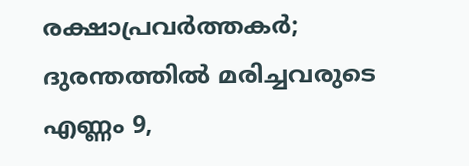രക്ഷാപ്രവര്‍ത്തകര്‍; ദുരന്തത്തില്‍ മരിച്ചവരുടെ എണ്ണം 9,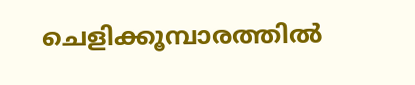ചെളിക്കൂമ്പാരത്തില്‍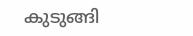കുടുങ്ങി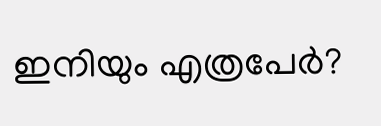ഇനിയും എത്രപേര്‍?